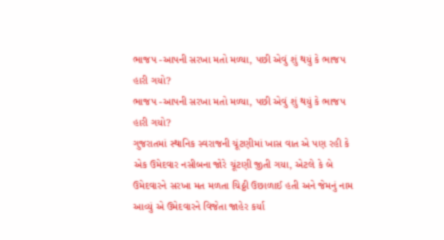ભાજપ -આપની સરખા મતો મળ્યા, પછી એવું શું થયું કે ભાજપ હારી ગયો?
ભાજપ -આપની સરખા મતો મળ્યા, પછી એવું શું થયું કે ભાજપ હારી ગયો?
ગુજરાતમાં સ્થાનિક સ્વરાજની ચૂંટણીમાં ખાસ વાત એ પણ રહી કે એક ઉમેદવાર નસીબના જોરે ચૂંટણી જીતી ગયા, એટલે કે બે ઉમેદવારને સરખા મત મળતા ચિઠ્ઠી ઉછાળાઈ હતી અને જેમનું નામ આવ્યું એ ઉમેદવારને વિજેતા જાહેર કર્યા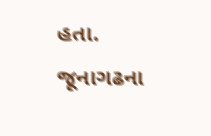હતા.
જૂનાગઢના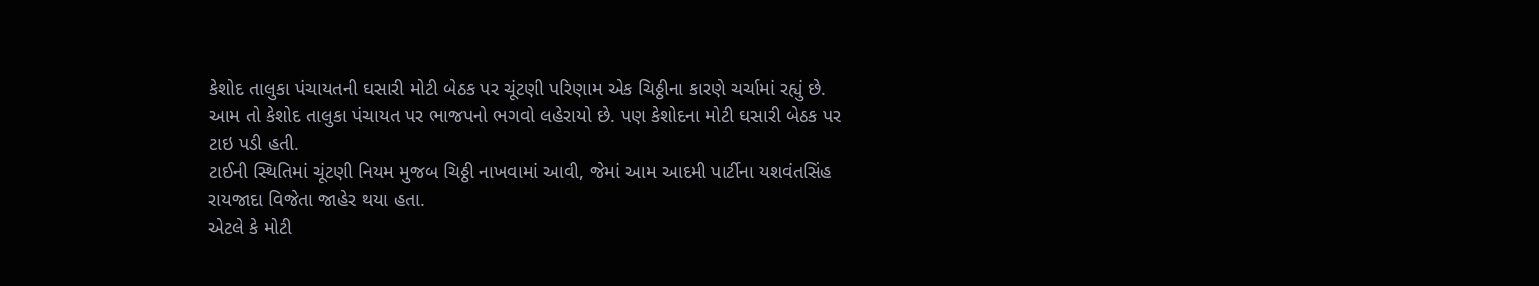કેશોદ તાલુકા પંચાયતની ઘસારી મોટી બેઠક પર ચૂંટણી પરિણામ એક ચિઠ્ઠીના કારણે ચર્ચામાં રહ્યું છે.
આમ તો કેશોદ તાલુકા પંચાયત પર ભાજપનો ભગવો લહેરાયો છે. પણ કેશોદના મોટી ઘસારી બેઠક પર ટાઇ પડી હતી.
ટાઈની સ્થિતિમાં ચૂંટણી નિયમ મુજબ ચિઠ્ઠી નાખવામાં આવી, જેમાં આમ આદમી પાર્ટીના યશવંતસિંહ રાયજાદા વિજેતા જાહેર થયા હતા.
એટલે કે મોટી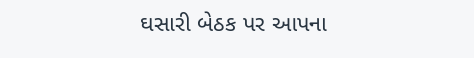ઘસારી બેઠક પર આપના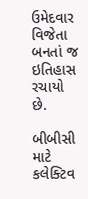ઉમેદવાર વિજેતા બનતાં જ ઇતિહાસ રચાયો છે.

બીબીસી માટે કલેક્ટિવ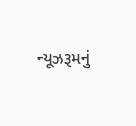ન્યૂઝરૂમનું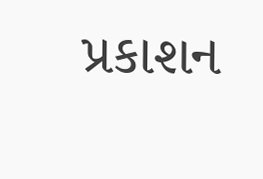પ્રકાશન